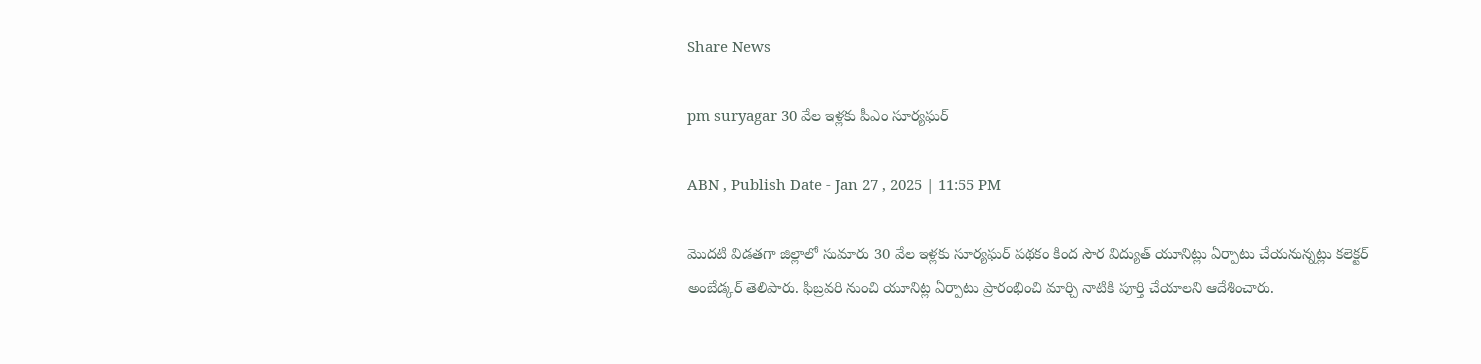Share News

pm suryagar 30 వేల ఇళ్లకు పీఎం సూర్యఘర్‌

ABN , Publish Date - Jan 27 , 2025 | 11:55 PM

మొదటి విడతగా జిల్లాలో సుమారు 30 వేల ఇళ్లకు సూర్యఘర్‌ పథకం కింద సౌర విద్యుత్‌ యూనిట్లు ఏర్పాటు చేయనున్నట్లు కలెక్టర్‌ అంబేడ్కర్‌ తెలిపారు. ఫిబ్రవరి నుంచి యూనిట్ల ఏర్పాటు ప్రారంభించి మార్చి నాటికి పూర్తి చేయాలని ఆదేశించారు.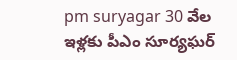pm suryagar 30 వేల ఇళ్లకు పీఎం సూర్యఘర్‌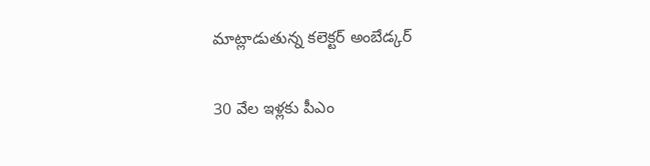మాట్లాడుతున్న కలెక్టర్‌ అంబేడ్కర్‌

30 వేల ఇళ్లకు పీఎం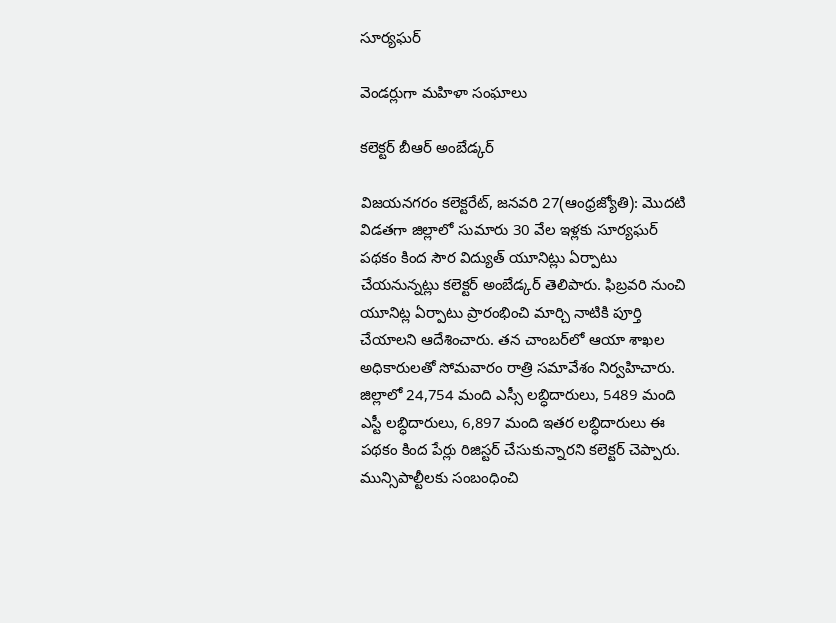సూర్యఘర్‌

వెండర్లుగా మహిళా సంఘాలు

కలెక్టర్‌ బీఆర్‌ అంబేడ్కర్‌

విజయనగరం కలెక్టరేట్‌, జనవరి 27(ఆంధ్రజ్యోతి): మొదటి విడతగా జిల్లాలో సుమారు 30 వేల ఇళ్లకు సూర్యఘర్‌ పథకం కింద సౌర విద్యుత్‌ యూనిట్లు ఏర్పాటు చేయనున్నట్లు కలెక్టర్‌ అంబేడ్కర్‌ తెలిపారు. ఫిబ్రవరి నుంచి యూనిట్ల ఏర్పాటు ప్రారంభించి మార్చి నాటికి పూర్తి చేయాలని ఆదేశించారు. తన చాంబర్‌లో ఆయా శాఖల అధికారులతో సోమవారం రాత్రి సమావేశం నిర్వహిచారు. జిల్లాలో 24,754 మంది ఎస్సీ లబ్ధిదారులు, 5489 మంది ఎస్టీ లబ్ధిదారులు, 6,897 మంది ఇతర లబ్ధిదారులు ఈ పథకం కింద పేర్లు రిజిస్టర్‌ చేసుకున్నారని కలెక్టర్‌ చెప్పారు. మున్సిపాల్టీలకు సంబంధించి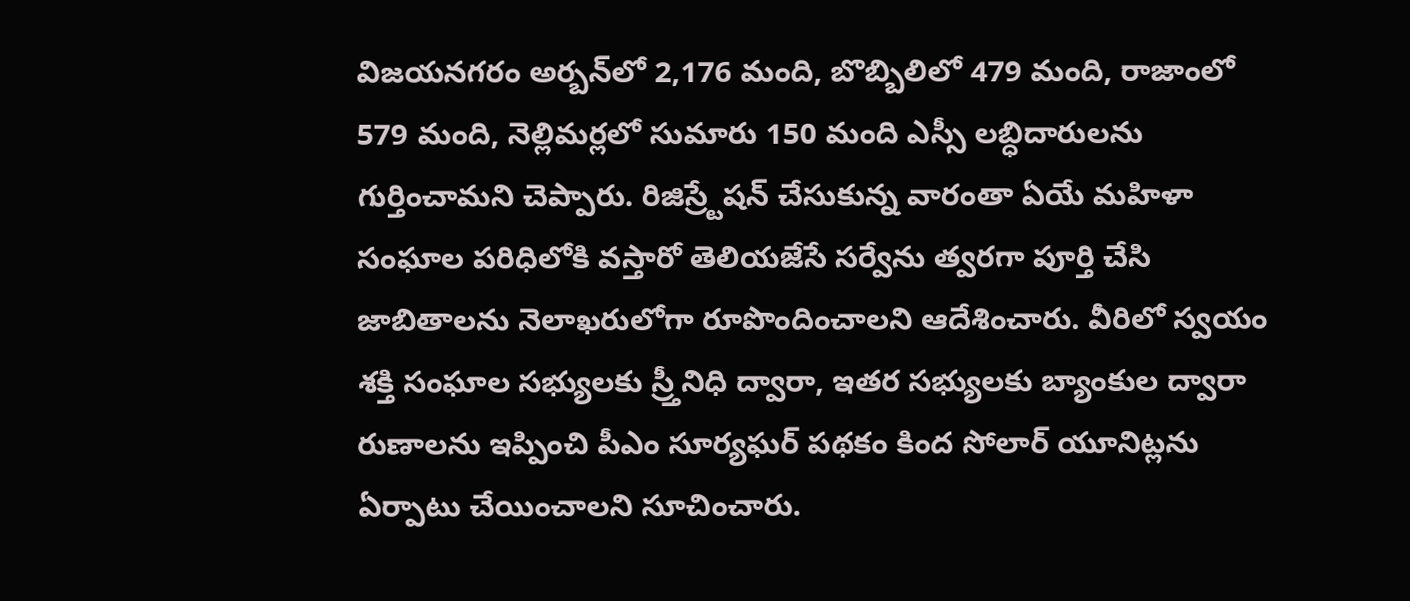విజయనగరం అర్బన్‌లో 2,176 మంది, బొబ్బిలిలో 479 మంది, రాజాంలో 579 మంది, నెల్లిమర్లలో సుమారు 150 మంది ఎస్సీ లబ్ధిదారులను గుర్తించామని చెప్పారు. రిజిస్ర్టేషన్‌ చేసుకున్న వారంతా ఏయే మహిళా సంఘాల పరిధిలోకి వస్తారో తెలియజేసే సర్వేను త్వరగా పూర్తి చేసి జాబితాలను నెలాఖరులోగా రూపొందించాలని ఆదేశించారు. వీరిలో స్వయం శక్తి సంఘాల సభ్యులకు స్ర్తీనిధి ద్వారా, ఇతర సభ్యులకు బ్యాంకుల ద్వారా రుణాలను ఇప్పించి పీఎం సూర్యఘర్‌ పథకం కింద సోలార్‌ యూనిట్లను ఏర్పాటు చేయించాలని సూచించారు.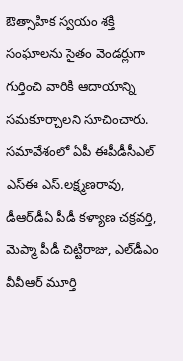ఔత్సాహిక స్వయం శక్తి సంఘాలను సైతం వెండర్లుగా గుర్తించి వారికి ఆదాయాన్ని సమకూర్చాలని సూచించారు. సమావేశంలో ఏపీ ఈపీడీసీఎల్‌ ఎస్‌ఈ ఎస్‌.లక్ష్మణరావు, డీఆర్‌డీఏ పీడీ కళ్యాణ చక్రవర్తి, మెప్మా పీడీ చిట్టిరాజు, ఎల్‌డీఎం వీవీఆర్‌ మూర్తి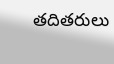తదితరులు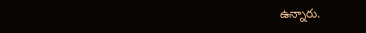ఉన్నారు.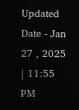Updated Date - Jan 27 , 2025 | 11:55 PM